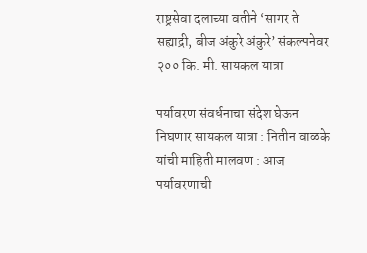राष्ट्रसेवा दलाच्या वतीने ‘सागर ते सह्याद्री, बीज अंकुरे अंकुरे’ संकल्पनेवर २०० कि. मी. सायकल यात्रा

पर्यावरण संवर्धनाचा संदेश घेऊन निघणार सायकल यात्रा : नितीन वाळके यांची माहिती मालवण : आज पर्यावरणाची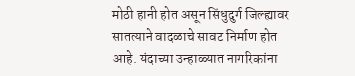मोठी हानी होत असून सिंधुदुर्ग जिल्ह्यावर सातत्याने वादळाचे सावट निर्माण होत आहे. यंदाच्या उन्हाळ्यात नागरिकांना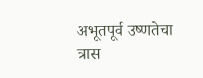अभूतपूर्व उष्णतेचा त्रास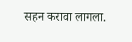सहन करावा लागला.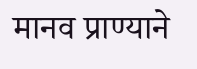मानव प्राण्याने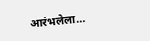आरंभलेला…